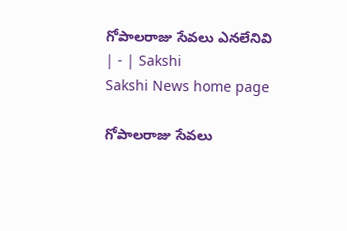గోపాలరాజు సేవలు ఎనలేనివి | - | Sakshi
Sakshi News home page

గోపాలరాజు సేవలు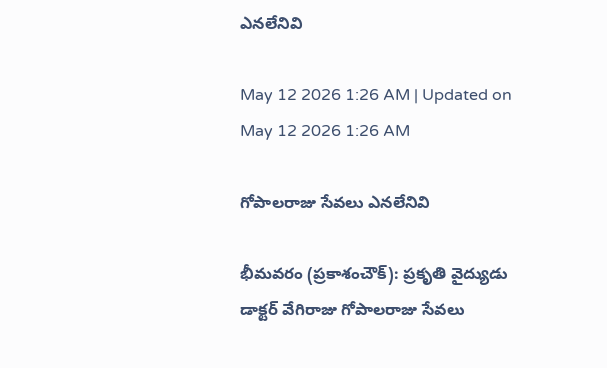ఎనలేనివి

May 12 2026 1:26 AM | Updated on May 12 2026 1:26 AM

గోపాలరాజు సేవలు ఎనలేనివి

భీమవరం (ప్రకాశంచౌక్‌): ప్రకృతి వైద్యుడు డాక్టర్‌ వేగిరాజు గోపాలరాజు సేవలు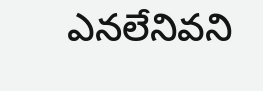ఎనలేనివని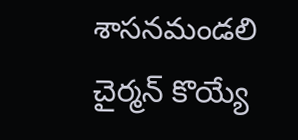శాసనమండలి చైర్మన్‌ కొయ్యే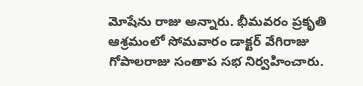మోషేను రాజు అన్నారు. భీమవరం ప్రకృతి ఆశ్రమంలో సోమవారం డాక్టర్‌ వేగిరాజు గోపాలరాజు సంతాప సభ నిర్వహించారు.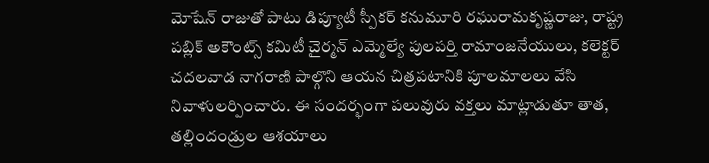మోషేన్‌ రాజుతో పాటు డిప్యూటీ స్పీకర్‌ కనుమూరి రఘురామకృష్ణరాజు, రాష్ట్ర పబ్లిక్‌ అకౌంట్స్‌ కమిటీ చైర్మన్‌ ఎమ్మెల్యే పులపర్తి రామాంజనేయులు, కలెక్టర్‌ చదలవాడ నాగరాణి పాల్గొని ఆయన చిత్రపటానికి పూలమాలలు వేసి నివాళులర్పించారు. ఈ సందర్భంగా పలువురు వక్తలు మాట్లాడుతూ తాత, తల్లిందండ్రుల ఆశయాలు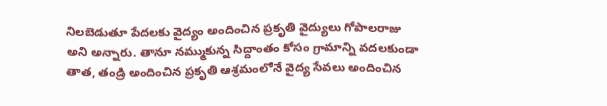నిలబెడుతూ పేదలకు వైద్యం అందించిన ప్రకృతి వైద్యులు గోపాలరాజు అని అన్నారు. తానూ నమ్ముకున్న సిద్దాంతం కోసం గ్రామాన్ని వదలకుండా తాత, తండ్రి అందించిన ప్రకృతి ఆశ్రమంలోనే వైద్య సేవలు అందించిన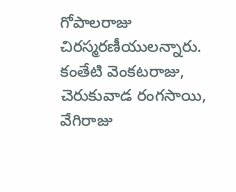గోపాలరాజు చిరస్మరణీయులన్నారు. కంతేటి వెంకటరాజు, చెరుకువాడ రంగసాయి, వేగిరాజు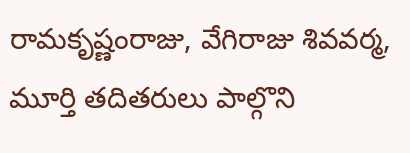రామకృష్ణంరాజు, వేగిరాజు శివవర్మ, మూర్తి తదితరులు పాల్గొని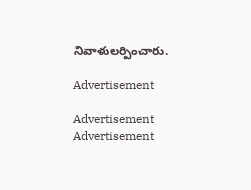నివాళులర్పించారు.

Advertisement

Advertisement
Advertisement